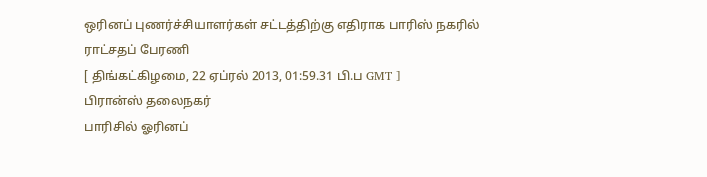ஒரினப் புணர்ச்சியாளர்கள் சட்டத்திற்கு எதிராக பாரிஸ் நகரில் ராட்சதப் பேரணி
[ திங்கட்கிழமை, 22 ஏப்ரல் 2013, 01:59.31 பி.ப GMT ]
பிரான்ஸ் தலைநகர்
பாரிசில் ஓரினப்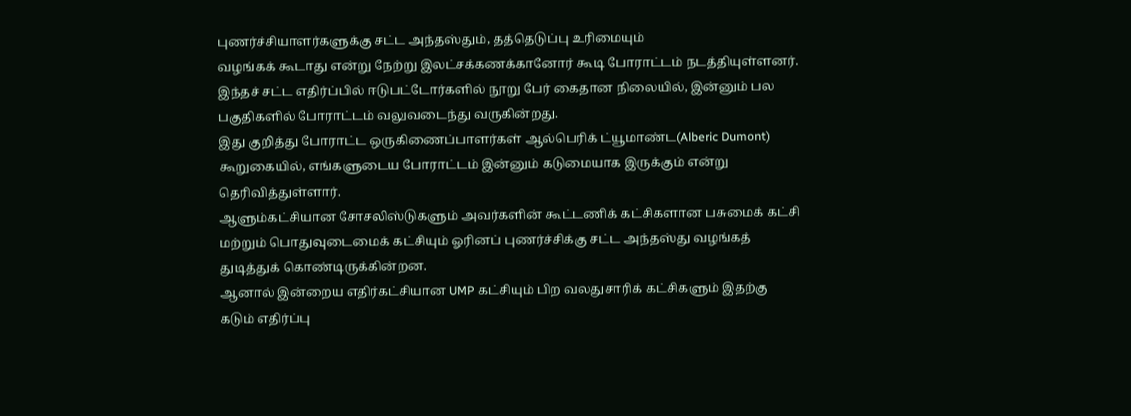புணர்ச்சியாளர்களுக்கு சட்ட அந்தஸ்தும், தத்தெடுப்பு உரிமையும்
வழங்கக் கூடாது என்று நேற்று இலட்சக்கணக்கானோர் கூடி போராட்டம் நடத்தியுள்ளனர்.
இந்தச் சட்ட எதிர்ப்பில் ஈடுபட்டோர்களில் நூறு பேர் கைதான நிலையில், இன்னும் பல
பகுதிகளில் போராட்டம் வலுவடைந்து வருகின்றது.
இது குறித்து போராட்ட ஒருகிணைப்பாளர்கள் ஆல்பெரிக் ட்யூமாண்ட(Alberic Dumont)
கூறுகையில், எங்களுடைய போராட்டம் இன்னும் கடுமையாக இருக்கும் என்று
தெரிவித்துள்ளார்.
ஆளும்கட்சியான சோசலிஸ்டுகளும் அவர்களின் கூட்டணிக் கட்சிகளான பசுமைக் கட்சி
மற்றும் பொதுவுடைமைக் கட்சியும் ஓரினப் புணர்ச்சிக்கு சட்ட அந்தஸ்து வழங்கத்
துடித்துக் கொண்டிருக்கின்றன.
ஆனால் இன்றைய எதிர்கட்சியான UMP கட்சியும் பிற வலதுசாரிக் கட்சிகளும் இதற்கு
கடும் எதிர்ப்பு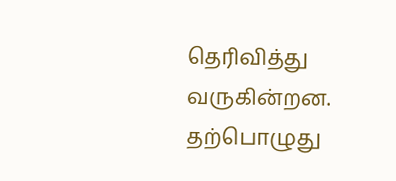தெரிவித்து வருகின்றன. தற்பொழுது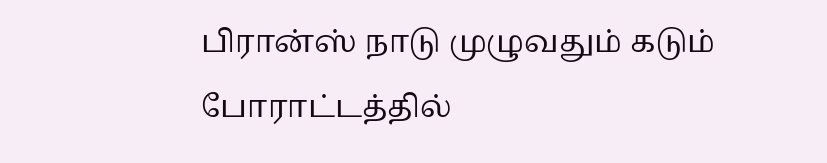பிரான்ஸ் நாடு முழுவதும் கடும்
போராட்டத்தில்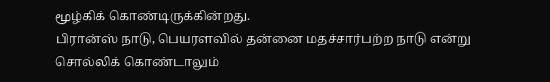மூழ்கிக் கொண்டிருக்கின்றது.
பிரான்ஸ் நாடு, பெயரளவில் தன்னை மதச்சார்பற்ற நாடு என்று சொல்லிக் கொண்டாலும்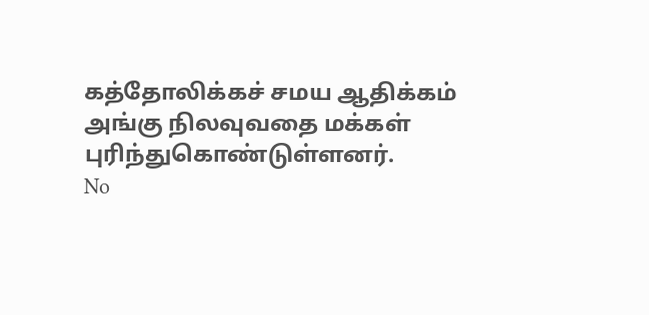கத்தோலிக்கச் சமய ஆதிக்கம் அங்கு நிலவுவதை மக்கள் புரிந்துகொண்டுள்ளனர்.
No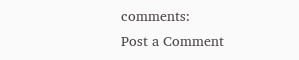comments:
Post a Comment